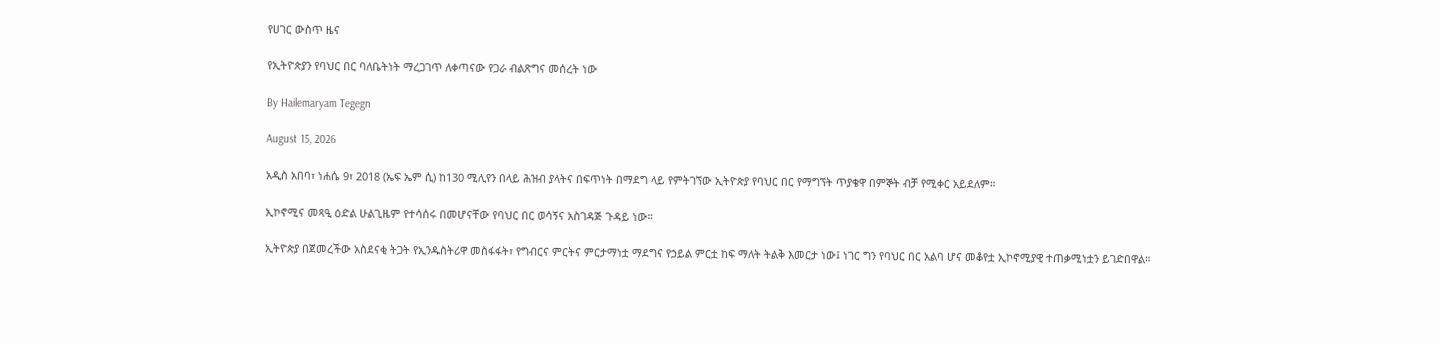የሀገር ውስጥ ዜና

የኢትዮጵያን የባህር በር ባለቤትነት ማረጋገጥ ለቀጣናው የጋራ ብልጽግና መሰረት ነው

By Hailemaryam Tegegn

August 15, 2026

አዲስ አበባ፣ ነሐሴ 9፣ 2018 (ኤፍ ኤም ሲ) ከ130 ሚሊየን በላይ ሕዝብ ያላትና በፍጥነት በማደግ ላይ የምትገኘው ኢትዮጵያ የባህር በር የማግኘት ጥያቄዋ በምኞት ብቻ የሚቀር አይደለም።

ኢኮኖሚና መጻዒ ዕድል ሁልጊዜም የተሳሰሩ በመሆናቸው የባህር በር ወሳኝና አስገዳጅ ጉዳይ ነው።

ኢትዮጵያ በጀመረችው አስደናቂ ትጋት የኢንዱስትሪዋ መስፋፋት፣ የግብርና ምርትና ምርታማነቷ ማደግና የኃይል ምርቷ ከፍ ማለት ትልቅ እመርታ ነው፤ ነገር ግን የባህር በር አልባ ሆና መቆየቷ ኢኮኖሚያዊ ተጠቃሚነቷን ይገድበዋል።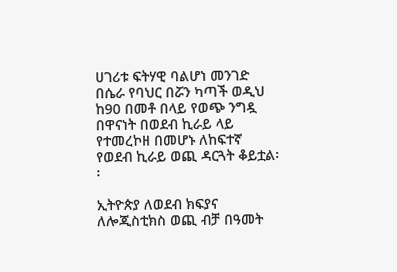ሀገሪቱ ፍትሃዊ ባልሆነ መንገድ በሴራ የባህር በሯን ካጣች ወዲህ ከ90 በመቶ በላይ የወጭ ንግዷ በዋናነት በወደብ ኪራይ ላይ የተመረኮዘ በመሆኑ ለከፍተኛ የወደብ ኪራይ ወጪ ዳርጓት ቆይቷል፡፡

ኢትዮጵያ ለወደብ ክፍያና ለሎጂስቲክስ ወጪ ብቻ በዓመት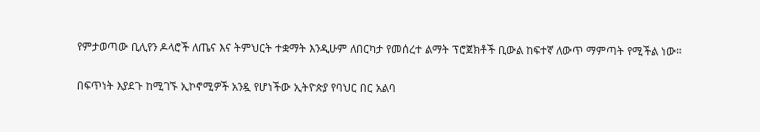የምታወጣው ቢሊየን ዶላሮች ለጤና እና ትምህርት ተቋማት እንዲሁም ለበርካታ የመሰረተ ልማት ፕሮጀክቶች ቢውል ከፍተኛ ለውጥ ማምጣት የሚችል ነው።

በፍጥነት እያደጉ ከሚገኙ ኢኮኖሚዎች አንዷ የሆነችው ኢትዮጵያ የባህር በር አልባ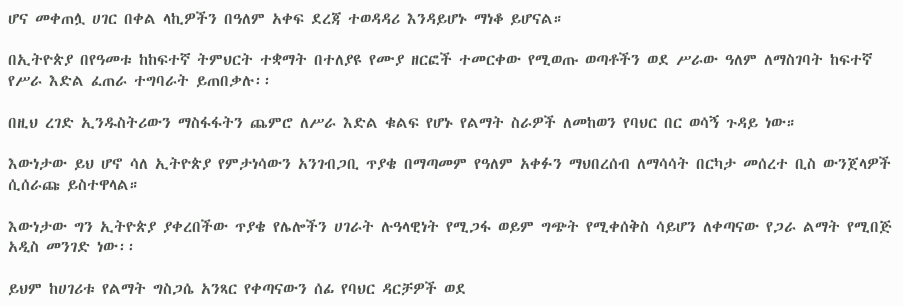ሆና መቀጠሏ ሀገር በቀል ላኪዎችን በዓለም አቀፍ ደረጃ ተወዳዳሪ እንዳይሆኑ ማነቆ ይሆናል።

በኢትዮጵያ በየዓመቱ ከከፍተኛ ትምህርት ተቋማት በተለያዩ የሙያ ዘርፎች ተመርቀው የሚወጡ ወጣቶችን ወደ ሥራው ዓለም ለማስገባት ከፍተኛ የሥራ እድል ፈጠራ ተግባራት ይጠበቃሉ፡፡

በዚህ ረገድ ኢንዱስትሪውን ማስፋፋትን ጨምሮ ለሥራ እድል ቁልፍ የሆኑ የልማት ስራዎች ለመከወን የባህር በር ወሳኝ ጉዳይ ነው።

እውነታው ይህ ሆኖ ሳለ ኢትዮጵያ የምታነሳውን አንገብጋቢ ጥያቄ በማጣመም የዓለም አቀፉን ማህበረሰብ ለማሳሳት በርካታ መሰረተ ቢስ ውንጀላዎች ሲሰራጩ ይስተዋላል።

እውነታው ግን ኢትዮጵያ ያቀረበችው ጥያቄ የሌሎችን ሀገራት ሉዓላዊነት የሚጋፋ ወይም ግጭት የሚቀሰቅስ ሳይሆን ለቀጣናው የጋራ ልማት የሚበጅ አዲስ መንገድ ነው፡፡

ይህም ከሀገሪቱ የልማት ግስጋሴ አንጻር የቀጣናውን ሰፊ የባህር ዳርቻዎች ወደ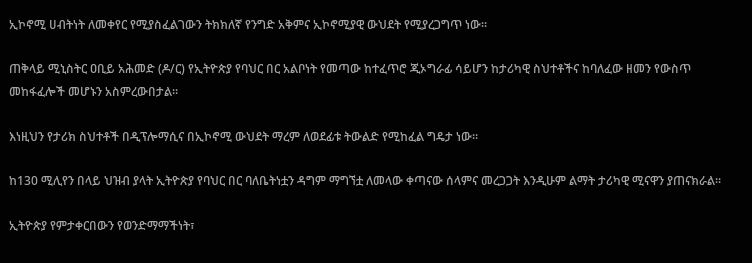ኢኮኖሚ ሀብትነት ለመቀየር የሚያስፈልገውን ትክክለኛ የንግድ አቅምና ኢኮኖሚያዊ ውህደት የሚያረጋግጥ ነው።

ጠቅላይ ሚኒስትር ዐቢይ አሕመድ (ዶ/ር) የኢትዮጵያ የባህር በር አልቦነት የመጣው ከተፈጥሮ ጂኦግራፊ ሳይሆን ከታሪካዊ ስህተቶችና ከባለፈው ዘመን የውስጥ መከፋፈሎች መሆኑን አስምረውበታል።

እነዚህን የታሪክ ስህተቶች በዲፕሎማሲና በኢኮኖሚ ውህደት ማረም ለወደፊቱ ትውልድ የሚከፈል ግዴታ ነው።

ከ130 ሚሊየን በላይ ህዝብ ያላት ኢትዮጵያ የባህር በር ባለቤትነቷን ዳግም ማግኘቷ ለመላው ቀጣናው ሰላምና መረጋጋት እንዲሁም ልማት ታሪካዊ ሚናዋን ያጠናክራል፡፡

ኢትዮጵያ የምታቀርበውን የወንድማማችነት፣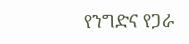የንግድና የጋራ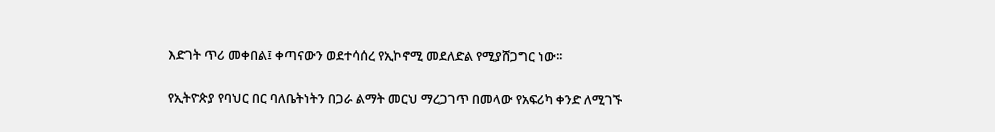እድገት ጥሪ መቀበል፤ ቀጣናውን ወደተሳሰረ የኢኮኖሚ መደለድል የሚያሸጋግር ነው፡፡

የኢትዮጵያ የባህር በር ባለቤትነትን በጋራ ልማት መርህ ማረጋገጥ በመላው የአፍሪካ ቀንድ ለሚገኙ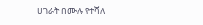ሀገራት በሙሉ የተሻለ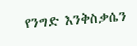የንግድ እንቅስቃሴን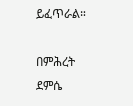ይፈጥራል።

በምሕረት ደምሴ